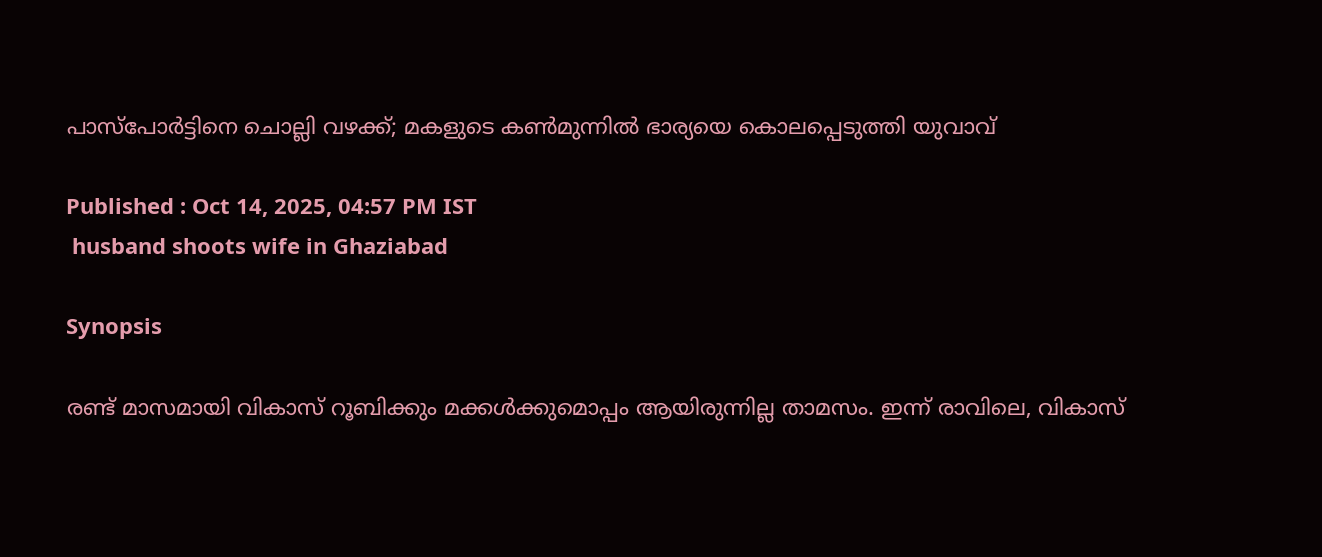പാസ്‌പോർട്ടിനെ ചൊല്ലി വഴക്ക്; മകളുടെ കണ്‍മുന്നിൽ ഭാര്യയെ കൊലപ്പെടുത്തി യുവാവ്

Published : Oct 14, 2025, 04:57 PM IST
 husband shoots wife in Ghaziabad

Synopsis

രണ്ട് മാസമായി വികാസ് റൂബിക്കും മക്കൾക്കുമൊപ്പം ആയിരുന്നില്ല താമസം. ഇന്ന് രാവിലെ, വികാസ്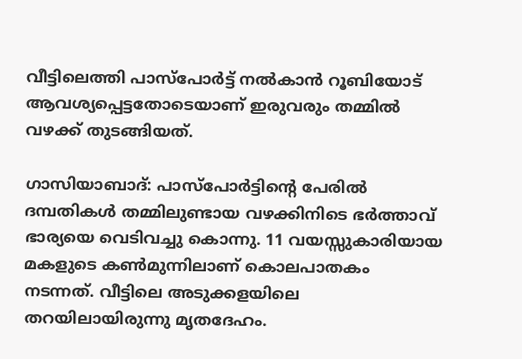വീട്ടിലെത്തി പാസ്‌പോർട്ട് നൽകാൻ റൂബിയോട് ആവശ്യപ്പെട്ടതോടെയാണ് ഇരുവരും തമ്മിൽ വഴക്ക് തുടങ്ങിയത്.

ഗാസിയാബാദ്: പാസ്‌പോർട്ടിന്‍റെ പേരിൽ ദമ്പതികൾ തമ്മിലുണ്ടായ വഴക്കിനിടെ ഭർത്താവ് ഭാര്യയെ വെടിവച്ചു കൊന്നു. 11 വയസ്സുകാരിയായ മകളുടെ കണ്‍മുന്നിലാണ് കൊലപാതകം നടന്നത്. വീട്ടിലെ അടുക്കളയിലെ തറയിലായിരുന്നു മൃതദേഹം.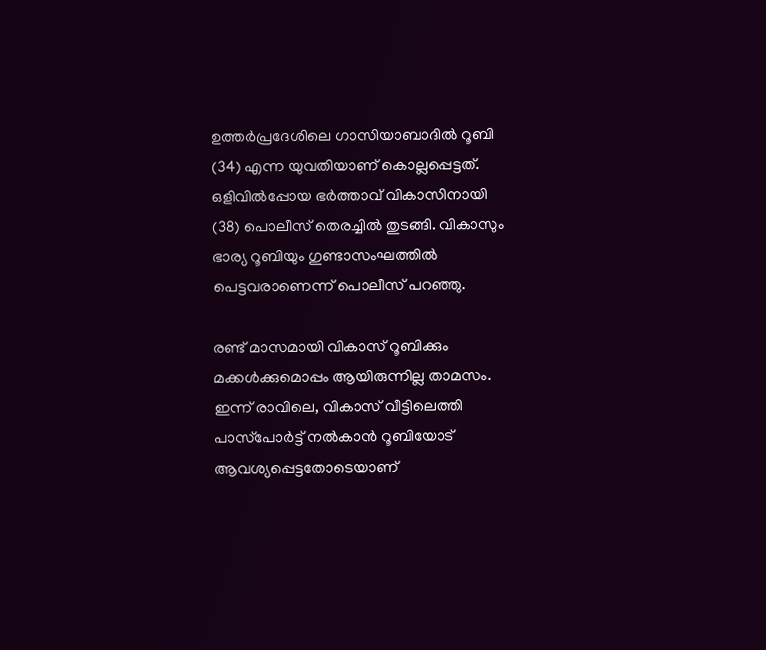ഉത്തർപ്രദേശിലെ ഗാസിയാബാദിൽ റൂബി (34) എന്ന യുവതിയാണ് കൊല്ലപ്പെട്ടത്. ഒളിവിൽപ്പോയ ഭർത്താവ് വികാസിനായി (38) പൊലീസ് തെരച്ചിൽ തുടങ്ങി. വികാസും ഭാര്യ റൂബിയും ഗുണ്ടാസംഘത്തിൽ പെട്ടവരാണെന്ന് പൊലീസ് പറഞ്ഞു.

രണ്ട് മാസമായി വികാസ് റൂബിക്കും മക്കൾക്കുമൊപ്പം ആയിരുന്നില്ല താമസം. ഇന്ന് രാവിലെ, വികാസ് വീട്ടിലെത്തി പാസ്‌പോർട്ട് നൽകാൻ റൂബിയോട് ആവശ്യപ്പെട്ടതോടെയാണ്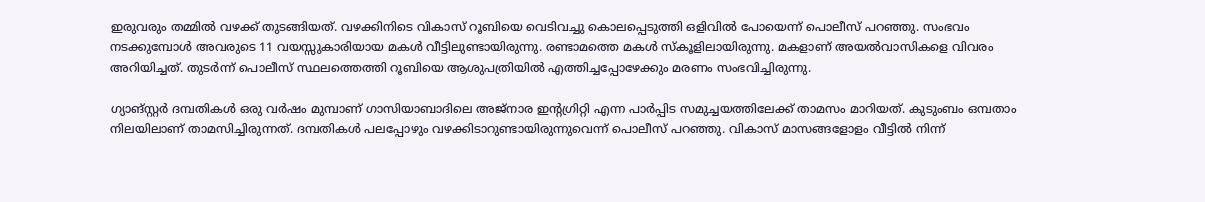ഇരുവരും തമ്മിൽ വഴക്ക് തുടങ്ങിയത്. വഴക്കിനിടെ വികാസ് റൂബിയെ വെടിവച്ചു കൊലപ്പെടുത്തി ഒളിവിൽ പോയെന്ന് പൊലീസ് പറഞ്ഞു. സംഭവം നടക്കുമ്പോൾ അവരുടെ 11 വയസ്സുകാരിയായ മകൾ വീട്ടിലുണ്ടായിരുന്നു. രണ്ടാമത്തെ മകൾ സ്കൂളിലായിരുന്നു. മകളാണ് അയൽവാസികളെ വിവരം അറിയിച്ചത്. തുടർന്ന് പൊലീസ് സ്ഥലത്തെത്തി റൂബിയെ ആശുപത്രിയിൽ എത്തിച്ചപ്പോഴേക്കും മരണം സംഭവിച്ചിരുന്നു.

ഗ്യാങ്സ്റ്റർ ദമ്പതികൾ ഒരു വർഷം മുമ്പാണ് ഗാസിയാബാദിലെ അജ്‌നാര ഇന്‍റഗ്രിറ്റി എന്ന പാർപ്പിട സമുച്ചയത്തിലേക്ക് താമസം മാറിയത്. കുടുംബം ഒമ്പതാം നിലയിലാണ് താമസിച്ചിരുന്നത്. ദമ്പതികൾ പലപ്പോഴും വഴക്കിടാറുണ്ടായിരുന്നുവെന്ന് പൊലീസ് പറഞ്ഞു. വികാസ് മാസങ്ങളോളം വീട്ടിൽ നിന്ന്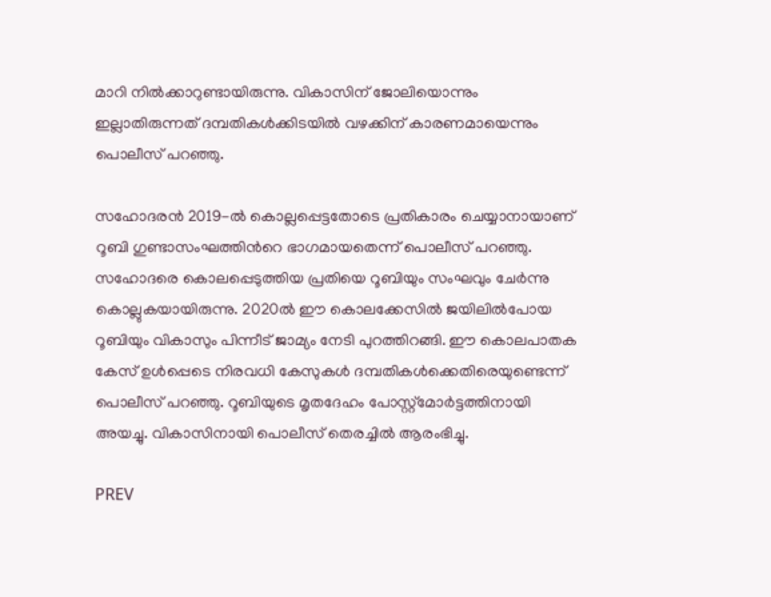മാറി നിൽക്കാറുണ്ടായിരുന്നു. വികാസിന് ജോലിയൊന്നും ഇല്ലാതിരുന്നത് ദമ്പതികൾക്കിടയിൽ വഴക്കിന് കാരണമായെന്നും പൊലീസ് പറഞ്ഞു.

സഹോദരൻ 2019-ൽ കൊല്ലപ്പെട്ടതോടെ പ്രതികാരം ചെയ്യാനായാണ് റൂബി ഗുണ്ടാസംഘത്തിന്‍റെ ഭാഗമായതെന്ന് പൊലീസ് പറഞ്ഞു. സഹോദരെ കൊലപ്പെടുത്തിയ പ്രതിയെ റൂബിയും സംഘവും ചേർന്നു കൊല്ലുകയായിരുന്നു. 2020ൽ ഈ കൊലക്കേസിൽ ജയിലിൽപോയ റൂബിയും വികാസും പിന്നീട് ജാമ്യം നേടി പുറത്തിറങ്ങി. ഈ കൊലപാതക കേസ് ഉൾപ്പെടെ നിരവധി കേസുകൾ ദമ്പതികൾക്കെതിരെയുണ്ടെന്ന് പൊലീസ് പറഞ്ഞു. റൂബിയുടെ മൃതദേഹം പോസ്റ്റ്‌മോർട്ടത്തിനായി അയച്ചു. വികാസിനായി പൊലീസ് തെരച്ചിൽ ആരംഭിച്ചു.

PREV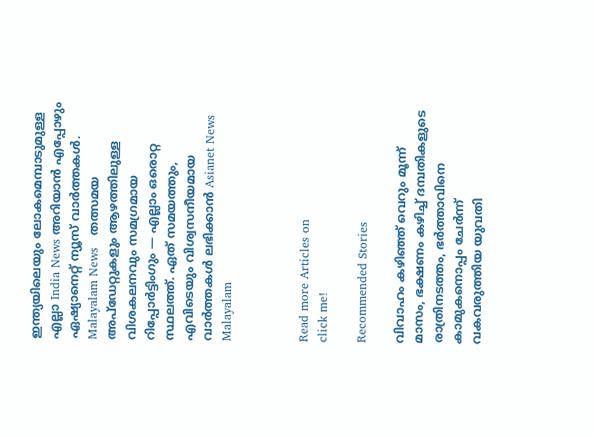ഇന്ത്യയിലെയും ലോകമെമ്പാടുമുള്ള എല്ലാ India News അറിയാൻ എപ്പോഴും ഏഷ്യാനെറ്റ് ന്യൂസ് വാർത്തകൾ. Malayalam News   തത്സമയ അപ്‌ഡേറ്റുകളും ആഴത്തിലുള്ള വിശകലനവും സമഗ്രമായ റിപ്പോർട്ടിംഗും — എല്ലാം ഒരൊറ്റ സ്ഥലത്ത്. ഏത് സമയത്തും, എവിടെയും വിശ്വസനീയമായ വാർത്തകൾ ലഭിക്കാൻ Asianet News Malayalam



Read more Articles on
click me!

Recommended Stories

വിവാഹം കഴിഞ്ഞ് വെറും മൂന്ന് മാസം, ഭക്ഷണം കഴിച്ച് ദമ്പതികളുടെ രാത്രിനടത്തം, ഭർത്താവിനെ കാമുകനൊപ്പം ചേർന്ന് വകവരുത്തിയ യുവതി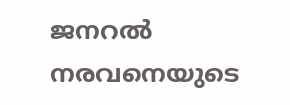ജനറൽ നരവനെയുടെ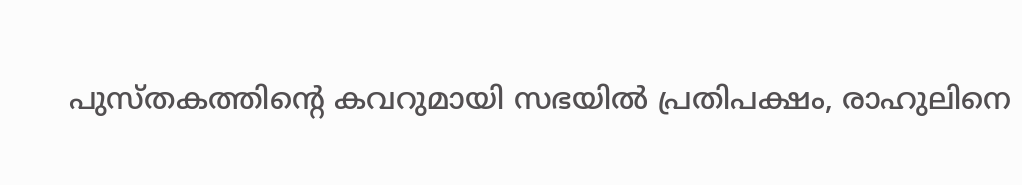പുസ്തകത്തിന്റെ കവറുമായി സഭയിൽ പ്രതിപക്ഷം, രാഹുലിനെ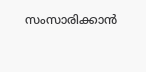സംസാരിക്കാൻ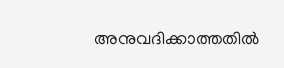അനുവദിക്കാത്തതിൽ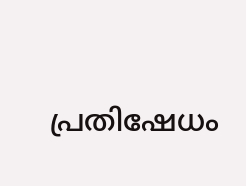പ്രതിഷേധം